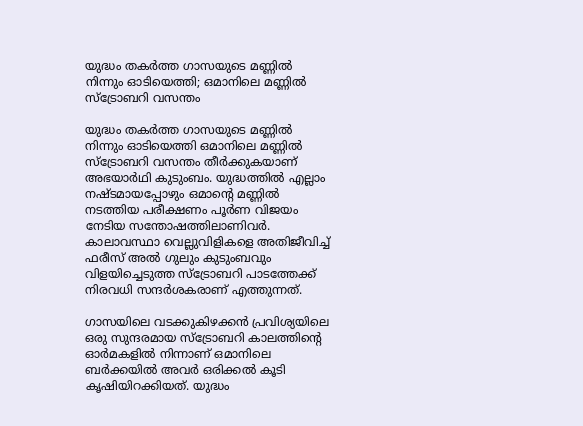യുദ്ധം തകർത്ത ഗാസയുടെ മണ്ണിൽ നിന്നും ഓടിയെത്തി; ഒമാനിലെ മണ്ണില്‍ സ്ട്രോബറി വസന്തം

യുദ്ധം തകർത്ത ഗാസയുടെ മണ്ണിൽ നിന്നും ഓടിയെത്തി ഒമാനിലെ മണ്ണില്‍ സ്ട്രോബറി വസന്തം തീര്‍ക്കുകയാണ് അഭയാര്‍ഥി കുടുംബം. യുദ്ധത്തിൽ എല്ലാം നഷ്ടമായപ്പോഴും ഒമാൻ്റെ മണ്ണിൽ നടത്തിയ പരീക്ഷണം പൂര്‍ണ വിജയം നേടിയ സന്തോഷത്തിലാണിവര്‍. കാലാവസ്ഥാ വെല്ലുവിളികളെ അതിജീവിച്ച് ഫരീസ് അൽ ഗുലും കുടുംബവും വിളയിച്ചെടുത്ത സ്ട്രോബറി പാടത്തേക്ക് നിരവധി സന്ദര്‍ശകരാണ് എത്തുന്നത്.

ഗാസയിലെ വടക്കുകിഴക്കന്‍ പ്രവിശ്യയിലെ ഒരു സുന്ദരമായ സ്ട്രോബറി കാലത്തിന്‍റെ ഓര്‍മകളില്‍ നിന്നാണ് ഒമാനിലെ ബര്‍ക്കയില്‍ അവര്‍ ഒരിക്കല്‍ കൂടി കൃഷിയിറക്കിയത്. യുദ്ധം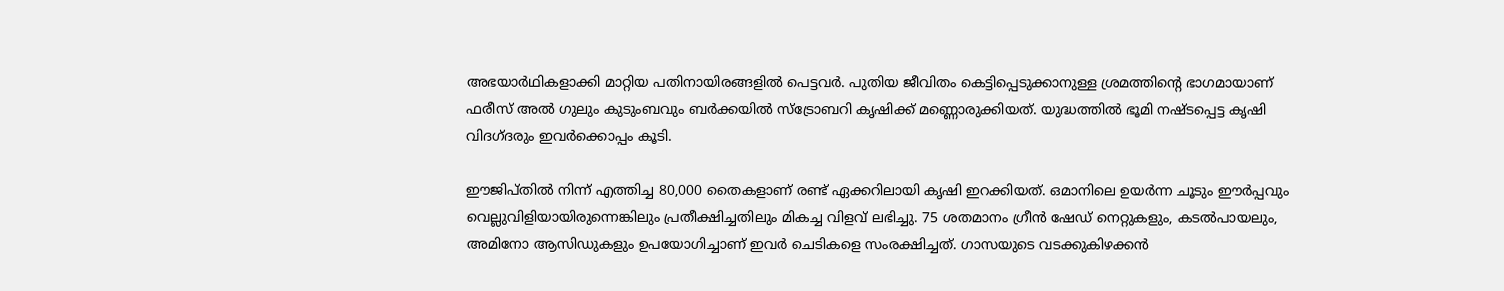അഭയാര്‍ഥികളാക്കി മാറ്റിയ പതിനായിരങ്ങളില്‍ പെട്ടവർ. പുതിയ ജീവിതം കെട്ടിപ്പെടുക്കാനുള്ള ശ്രമത്തിൻ്റെ ഭാഗമായാണ് ഫരീസ് അൽ ഗുലും കുടുംബവും ബർക്കയിൽ സ്ട്രോബറി കൃഷിക്ക് മണ്ണൊരുക്കിയത്. യുദ്ധത്തിൽ ഭൂമി നഷ്ടപ്പെട്ട കൃഷി വിദഗ്ദരും ഇവര്‍ക്കൊപ്പം കൂടി.

ഈജിപ്തിൽ നിന്ന് എത്തിച്ച 80,000 തൈകളാണ് രണ്ട് ഏക്കറിലായി കൃഷി ഇറക്കിയത്. ഒമാനിലെ ഉയർന്ന ചൂടും ഈർപ്പവും വെല്ലുവിളിയായിരുന്നെങ്കിലും പ്രതീക്ഷിച്ചതിലും മികച്ച വിളവ് ലഭിച്ചു. 75 ശതമാനം ഗ്രീൻ ഷേഡ് നെറ്റുകളും, കടൽപായലും, അമിനോ ആസിഡുകളും ഉപയോഗിച്ചാണ് ഇവർ ചെടികളെ സംരക്ഷിച്ചത്. ഗാസയുടെ വടക്കുകിഴക്കൻ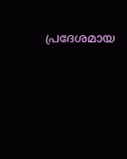പ്രദേശമായ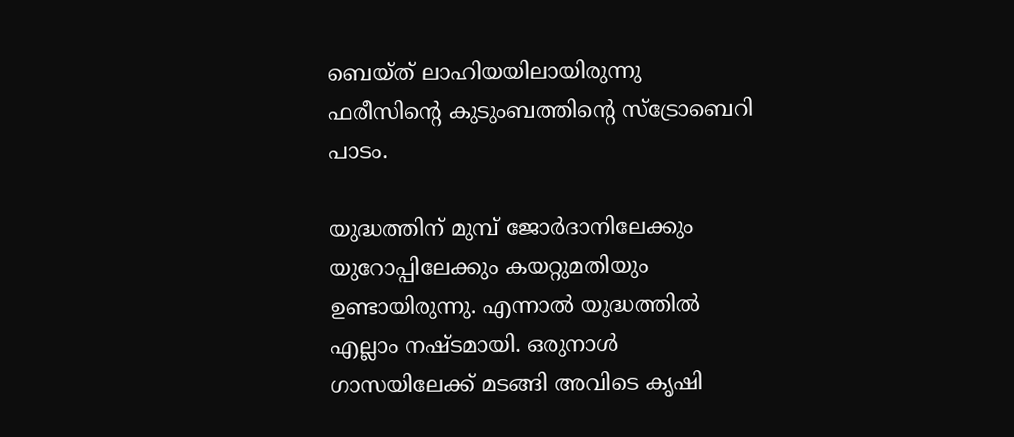ബെയ്‌ത് ലാഹിയയിലായിരുന്നു ഫരീസിൻ്റെ കുടുംബത്തിൻ്റെ സ്ട്രോബെറി പാടം.

യുദ്ധത്തിന് മുമ്പ് ജോർദാനിലേക്കും യുറോപ്പിലേക്കും കയറ്റുമതിയും ഉണ്ടായിരുന്നു. എന്നാൽ യുദ്ധത്തിൽ എല്ലാം നഷ്ടമായി. ഒരുനാൾ ഗാസയിലേക്ക് മടങ്ങി അവിടെ കൃഷി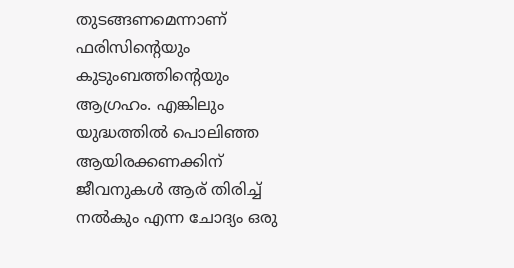തുടങ്ങണമെന്നാണ് ഫരിസിൻ്റെയും കുടുംബത്തിൻ്റെയും ആഗ്രഹം. എങ്കിലും യുദ്ധത്തിൽ പൊലിഞ്ഞ ആയിരക്കണക്കിന് ജീവനുകൾ ആര് തിരിച്ച് നൽകും എന്ന ചോദ്യം ഒരു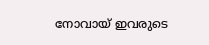നോവായ് ഇവരുടെ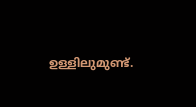ഉള്ളിലുമുണ്ട്.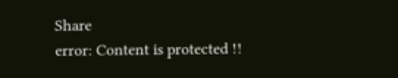Share
error: Content is protected !!